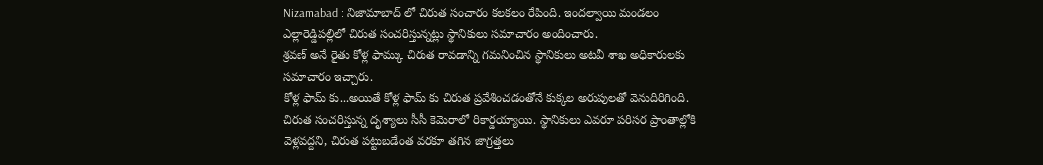Nizamabad : నిజామాబాద్ లో చిరుత సంచారం కలకలం రేపింది. ఇందల్వాయి మండలం ఎల్లారెడ్డిపల్లిలో చిరుత సంచరిస్తున్నట్లు స్థానికులు సమాచారం అందించారు.
శ్రవణ్ అనే రైతు కోళ్ల ఫామ్కు చిరుత రావడాన్ని గమనించిన స్థానికులు అటవీ శాఖ అధికారులకు సమాచారం ఇచ్చారు.
కోళ్ల ఫామ్ కు...అయితే కోళ్ల ఫామ్ కు చిరుత ప్రవేశించడంతోనే కుక్కల అరుపులతో వెనుదిరిగింది. చిరుత సంచరిస్తున్న దృశ్యాలు సీసీ కెమెరాలో రికార్డయ్యాయి. స్థానికులు ఎవరూ పరిసర ప్రాంతాల్లోకి వెళ్లవద్దని, చిరుత పట్టుబడేంత వరకూ తగిన జాగ్రత్తలు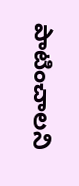పాటించాలని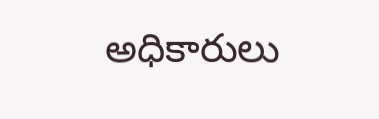అధికారులు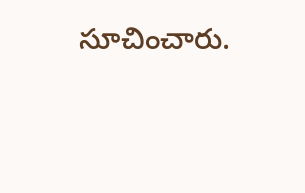సూచించారు.